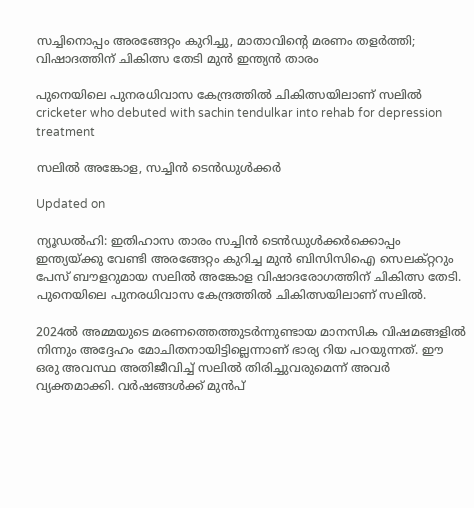സച്ചിനൊപ്പം അരങ്ങേറ്റം കുറിച്ചു, മാതാവിന്‍റെ മരണം തളർത്തി; വിഷാദത്തിന് ചികിത്സ തേടി മുൻ ഇന്ത‍്യൻ താരം

പുനെയിലെ പുനരധിവാസ കേന്ദ്രത്തിൽ ചികിത്സയിലാണ് സലിൽ
cricketer who debuted with sachin tendulkar into rehab for depression treatment

സലിൽ അങ്കോള, സച്ചിൻ ടെൻഡുൾക്കർ

Updated on

ന‍്യൂഡൽഹി: ഇതിഹാസ താരം സച്ചിൻ ടെൻഡുൾക്കർക്കൊപ്പം ഇന്ത‍്യയ്ക്കു വേണ്ടി അരങ്ങേറ്റം കുറിച്ച മുൻ ബിസിസിഐ സെലക്റ്ററും പേസ് ബൗളറുമായ സലിൽ അങ്കോള വിഷാദരോഗത്തിന് ചികിത്സ തേടി. പുനെയിലെ പുനരധിവാസ കേന്ദ്രത്തിൽ ചികിത്സയിലാണ് സലിൽ.

2024ൽ അമ്മയുടെ മരണത്തെത്തുടർന്നുണ്ടായ മാനസിക വിഷമങ്ങളിൽ നിന്നും അദ്ദേഹം മോചിതനായിട്ടില്ലെന്നാണ് ഭാര‍്യ റിയ പറയുന്നത്. ഈ ഒരു അവസ്ഥ അതിജീവിച്ച് സലിൽ തിരിച്ചുവരുമെന്ന് അവർ വ‍്യക്തമാക്കി. വർഷങ്ങൾക്ക് മുൻപ്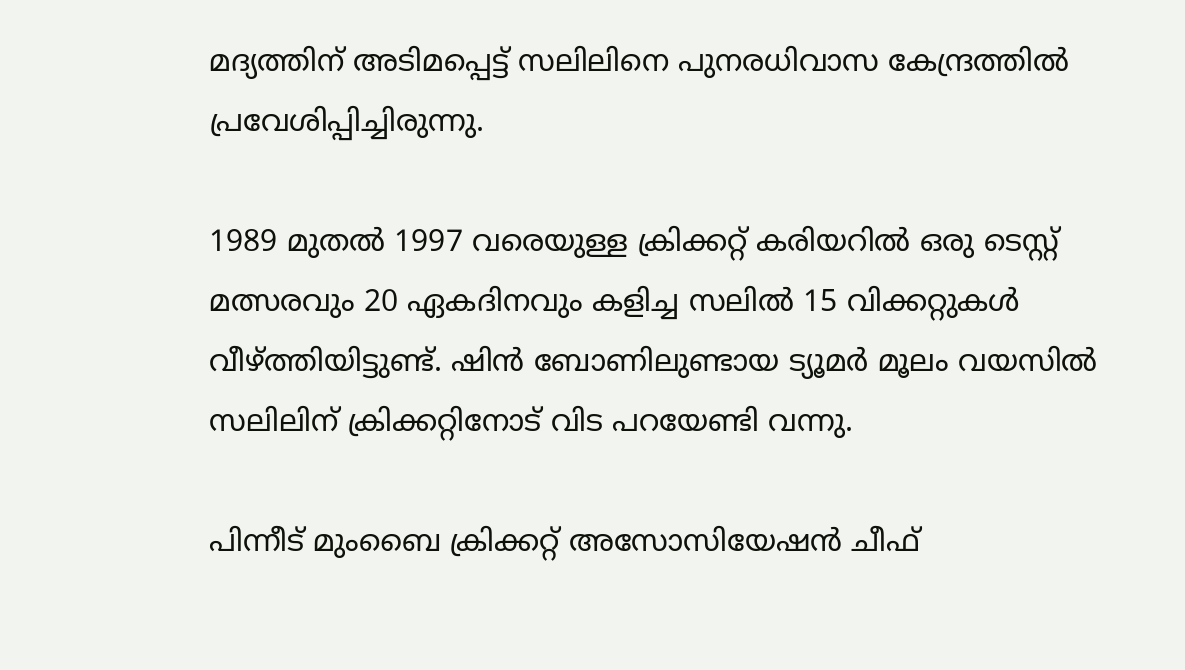മദ‍്യത്തിന് അടിമപ്പെട്ട് സലിലിനെ പുനരധിവാസ കേന്ദ്രത്തിൽ പ്രവേശിപ്പിച്ചിരുന്നു.

1989 മുതൽ 1997 വരെയുള്ള ക്രിക്കറ്റ് കരിയറിൽ‌ ഒരു ടെസ്റ്റ് മത്സരവും 20 ഏകദിനവും കളിച്ച സലിൽ 15 വിക്കറ്റുകൾ വീഴ്ത്തിയിട്ടുണ്ട്. ഷിൻ ബോണിലുണ്ടായ ട‍്യൂമർ മൂലം വയസിൽ സലിലിന് ക്രിക്കറ്റിനോട് വിട പറയേണ്ടി വന്നു.

പിന്നീട് മുംബൈ ക്രിക്കറ്റ് അസോസിയേഷൻ ചീഫ്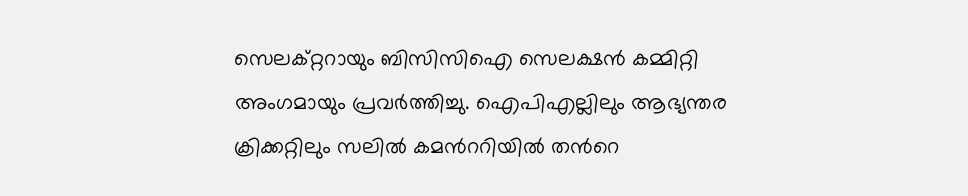സെലക്റ്ററായും ബിസിസിഐ സെലക്ഷൻ കമ്മിറ്റി അംഗമായും പ്രവർത്തിച്ചു. ഐപിഎല്ലിലും ആഭ‍്യന്തര ക്രിക്കറ്റിലും സലിൽ കമന്‍ററിയിൽ തന്‍റെ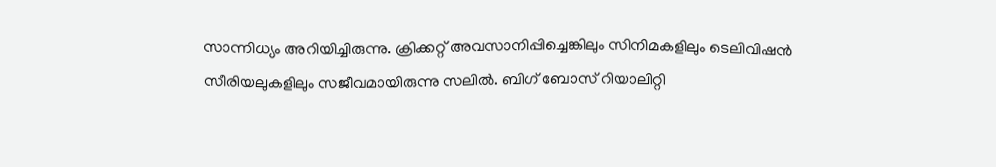സാന്നിധ‍്യം അറിയിച്ചിരുന്നു. ക്രിക്കറ്റ് അവസാനിപ്പിച്ചെങ്കിലും സിനിമകളിലും ടെലിവിഷൻ സീരിയലുകളിലും സജീവമായിരുന്നു സലിൽ. ബിഗ് ബോസ് റിയാലിറ്റി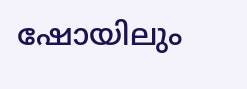ഷോയിലും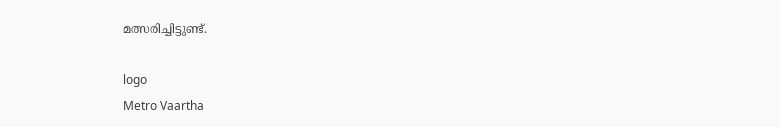മത്സരിച്ചിട്ടുണ്ട്.

logo
Metro Vaartha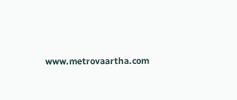www.metrovaartha.com